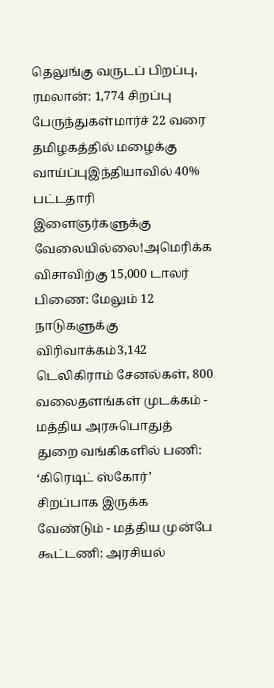தெலுங்கு வருடப் பிறப்பு, ரமலான்: 1,774 சிறப்பு பேருந்துகள்மார்ச் 22 வரை தமிழகத்தில் மழைக்கு வாய்ப்புஇந்தியாவில் 40% பட்டதாரி இளைஞர்களுக்கு வேலையில்லை!அமெரிக்க விசாவிற்கு 15,000 டாலர் பிணை: மேலும் 12 நாடுகளுக்கு விரிவாக்கம்3,142 டெலிகிராம் சேனல்கள், 800 வலைதளங்கள் முடக்கம் - மத்திய அரசுபொதுத் துறை வங்கிகளில் பணி: ‘கிரெடிட் ஸ்கோர்’ சிறப்பாக இருக்க வேண்டும் - மத்திய முன்பே கூட்டணி: அரசியல்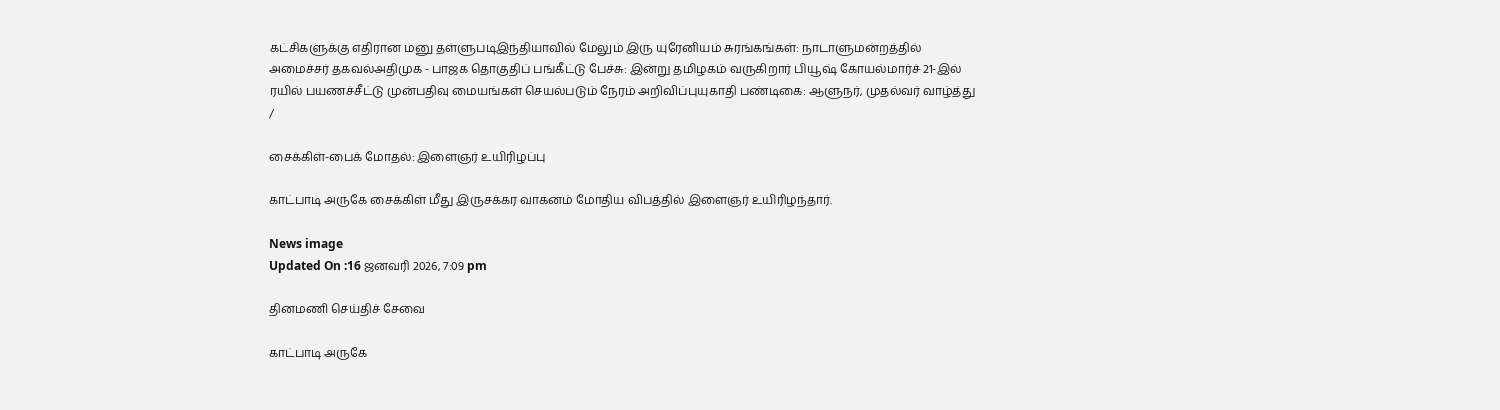கட்சிகளுக்கு எதிரான மனு தள்ளுபடிஇந்தியாவில் மேலும் இரு யுரேனியம் சுரங்கங்கள்: நாடாளுமன்றத்தில் அமைச்சர் தகவல்அதிமுக - பாஜக தொகுதிப் பங்கீட்டு பேச்சு: இன்று தமிழகம் வருகிறார் பியூஷ் கோயல்மார்ச் 21-இல் ரயில் பயணச்சீட்டு முன்பதிவு மையங்கள் செயல்படும் நேரம் அறிவிப்புயுகாதி பண்டிகை: ஆளுநர், முதல்வர் வாழ்த்து
/

சைக்கிள்-பைக் மோதல்: இளைஞர் உயிரிழப்பு

காட்பாடி அருகே சைக்கிள் மீது இருசக்கர வாகனம் மோதிய விபத்தில் இளைஞர் உயிரிழந்தார்.

News image
Updated On :16 ஜனவரி 2026, 7:09 pm

தினமணி செய்திச் சேவை

காட்பாடி அருகே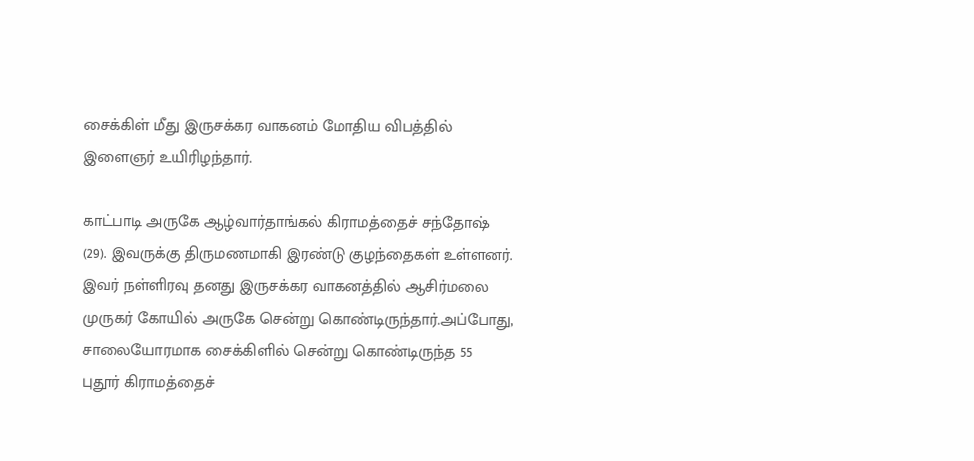சைக்கிள் மீது இருசக்கர வாகனம் மோதிய விபத்தில் இளைஞர் உயிரிழந்தார்.

காட்பாடி அருகே ஆழ்வார்தாங்கல் கிராமத்தைச் சந்தோஷ் (29). இவருக்கு திருமணமாகி இரண்டு குழந்தைகள் உள்ளனர். இவர் நள்ளிரவு தனது இருசக்கர வாகனத்தில் ஆசிர்மலை முருகர் கோயில் அருகே சென்று கொண்டிருந்தார்.அப்போது, சாலையோரமாக சைக்கிளில் சென்று கொண்டிருந்த 55 புதூர் கிராமத்தைச்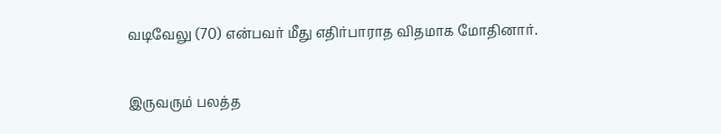வடிவேலு (70) என்பவர் மீது எதிர்பாராத விதமாக மோதினார்.

இருவரும் பலத்த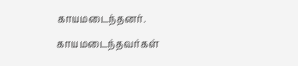காயமடைந்தனர். காயமடைந்தவர்கள்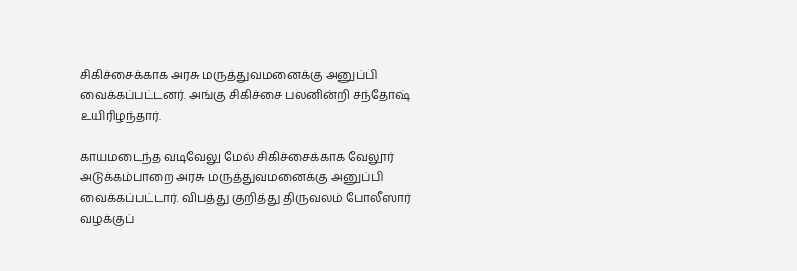சிகிச்சைக்காக அரசு மருத்துவமனைக்கு அனுப்பி வைக்கப்பட்டனர். அங்கு சிகிச்சை பலனின்றி சந்தோஷ் உயிரிழந்தார்.

காயமடைந்த வடிவேலு மேல் சிகிச்சைக்காக வேலூர் அடுக்கம்பாறை அரசு மருத்துவமனைக்கு அனுப்பி வைக்கப்பட்டார். விபத்து குறித்து திருவலம் போலீஸார் வழக்குப்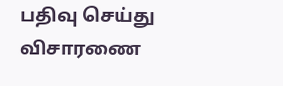பதிவு செய்து விசாரணை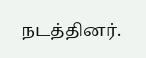நடத்தினர்.